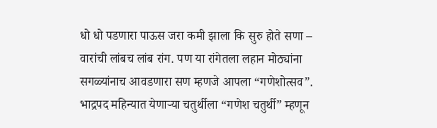धो धो पडणारा पाऊस जरा कमी झाला कि सुरु होते सणा – वारांची लांबच लांब रांग. पण या रांगेतला लहान मोठ्यांना सगळ्यांनाच आवडणारा सण म्हणजे आपला “गणेशोत्सव”. भाद्रपद महिन्यात येणाऱ्या चतुर्थीला “गणेश चतुर्थी” म्हणून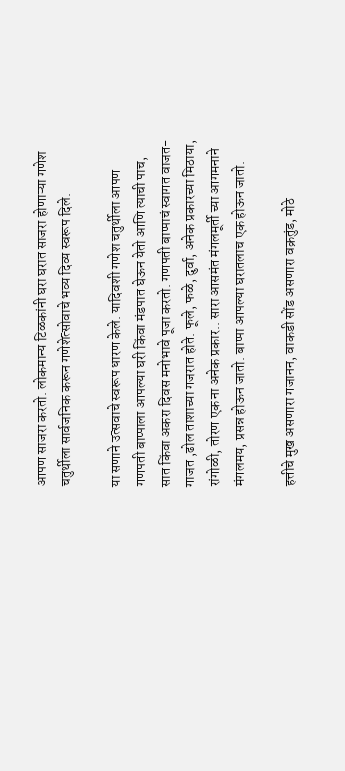आपण साजरा करतो. लोकमान्य टिळकांनी घरा घरात साजरा होणाऱ्या गणेश चतुर्थीला सार्वजनिक करून गणेशेत्सोवाचे भव्य दिव्य स्वरूप दिले.

या सणाने उत्सवाचे स्वरूप धारण केले. यादिवशी गणेश चतुर्थीला आपण गणपती बाप्पाला आपल्या घरी किंवा मंडपात घेऊन येतो आणि त्याची पाच, सात किंवा अकरा दिवस मनोभावे पूजा करतो. गणपती बाप्पाचं स्वागत वाजत- गाजत ,ढोल ताशाच्या गजरात होते. फूले, फळे, दुर्वा, अनेक प्रकारच्या मिठाया, रांगोळी, तोरण एक ना अनेक प्रकार.. सारा आसमंत मंगलमूर्ती च्या आगमनाने मंगलमय, प्रसन्न होऊन जातो. बाप्पा आपल्या घरातलाच एक होऊन जातो.

हत्तीचे मुख असणारा गजानन, वाकडी सोंड असणारा वक्रतुंड, मोठे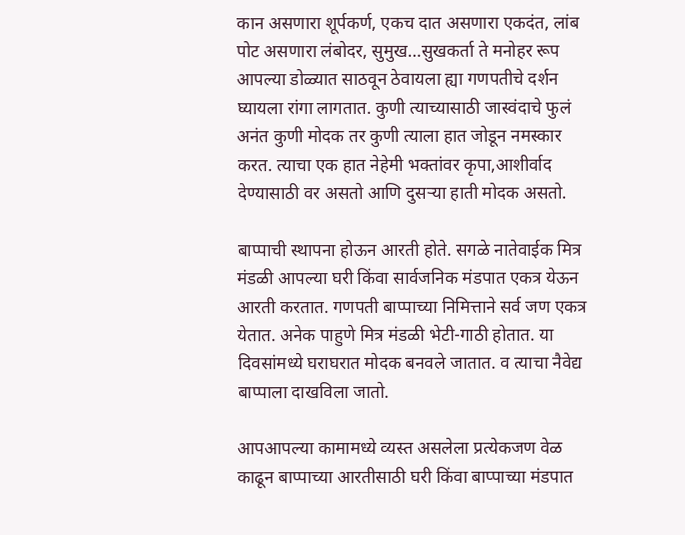कान असणारा शूर्पकर्ण, एकच दात असणारा एकदंत, लांब पोट असणारा लंबोदर, सुमुख…सुखकर्ता ते मनोहर रूप आपल्या डोळ्यात साठवून ठेवायला ह्या गणपतीचे दर्शन घ्यायला रांगा लागतात. कुणी त्याच्यासाठी जास्वंदाचे फुलं अनंत कुणी मोदक तर कुणी त्याला हात जोडून नमस्कार करत. त्याचा एक हात नेहेमी भक्तांवर कृपा,आशीर्वाद देण्यासाठी वर असतो आणि दुसऱ्या हाती मोदक असतो.

बाप्पाची स्थापना होऊन आरती होते. सगळे नातेवाईक मित्र मंडळी आपल्या घरी किंवा सार्वजनिक मंडपात एकत्र येऊन आरती करतात. गणपती बाप्पाच्या निमित्ताने सर्व जण एकत्र येतात. अनेक पाहुणे मित्र मंडळी भेटी-गाठी होतात. या दिवसांमध्ये घराघरात मोदक बनवले जातात. व त्याचा नैवेद्य बाप्पाला दाखविला जातो.

आपआपल्या कामामध्ये व्यस्त असलेला प्रत्येकजण वेळ काढून बाप्पाच्या आरतीसाठी घरी किंवा बाप्पाच्या मंडपात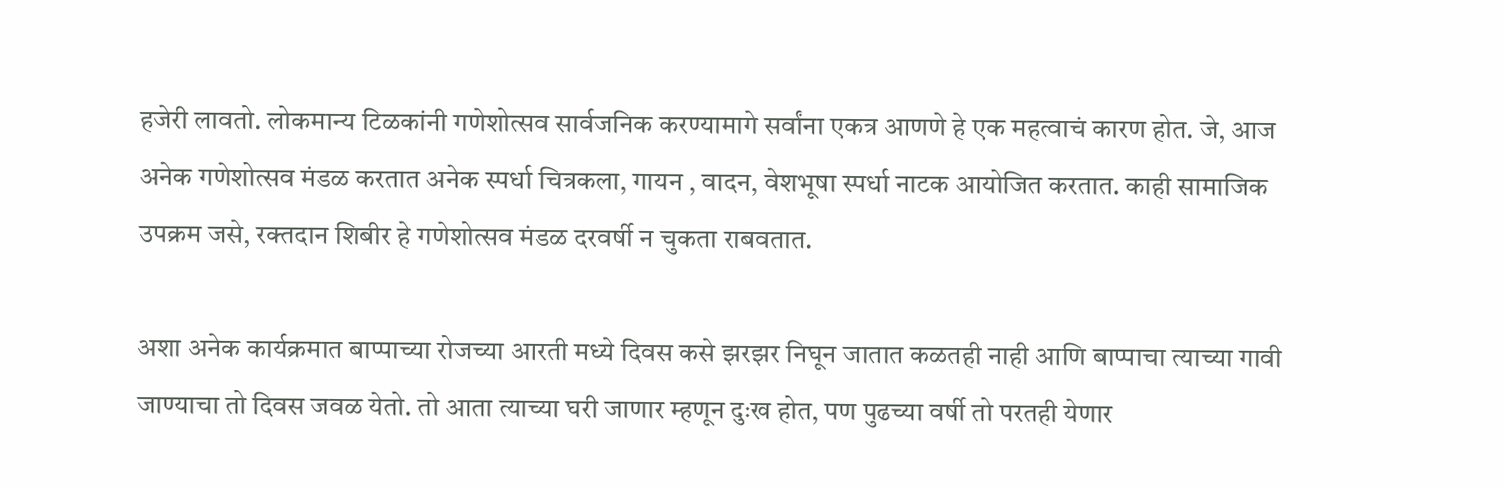हजेरी लावतो. लोकमान्य टिळकांनी गणेशोत्सव सार्वजनिक करण्यामागे सर्वांना एकत्र आणणे हे एक महत्वाचं कारण होत. जे, आज अनेक गणेशोत्सव मंडळ करतात अनेक स्पर्धा चित्रकला, गायन , वादन, वेशभूषा स्पर्धा नाटक आयोजित करतात. काही सामाजिक उपक्रम जसे, रक्तदान शिबीर हे गणेशोत्सव मंडळ दरवर्षी न चुकता राबवतात.

अशा अनेक कार्यक्रमात बाप्पाच्या रोजच्या आरती मध्ये दिवस कसे झरझर निघून जातात कळतही नाही आणि बाप्पाचा त्याच्या गावी जाण्याचा तो दिवस जवळ येतो. तो आता त्याच्या घरी जाणार म्हणून दुःख होत, पण पुढच्या वर्षी तो परतही येणार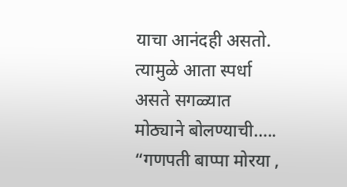याचा आनंदही असतो. त्यामुळे आता स्पर्धा असते सगळ्यात मोठ्याने बोलण्याची….. “गणपती बाप्पा मोरया ,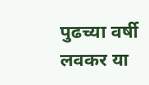पुढच्या वर्षी लवकर या